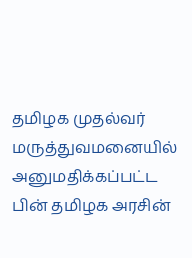தமிழக முதல்வர் மருத்துவமனையில் அனுமதிக்கப்பட்ட பின் தமிழக அரசின்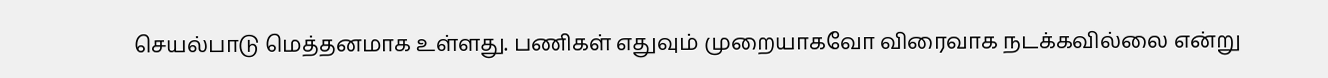செயல்பாடு மெத்தனமாக உள்ளது. பணிகள் எதுவும் முறையாகவோ விரைவாக நடக்கவில்லை என்று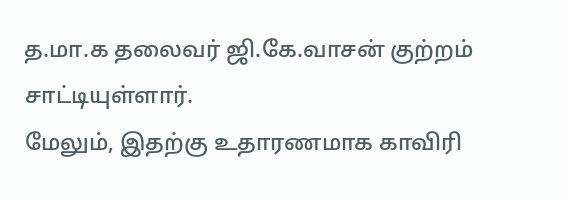த.மா.க தலைவர் ஜி.கே.வாசன் குற்றம் சாட்டியுள்ளார்.
மேலும், இதற்கு உதாரணமாக காவிரி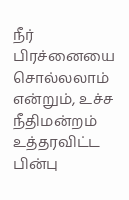நீர் பிரச்னையை சொல்லலாம் என்றும், உச்ச நீதிமன்றம் உத்தரவிட்ட பின்பு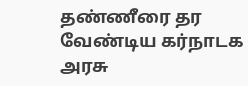தண்ணீரை தர வேண்டிய கர்நாடக அரசு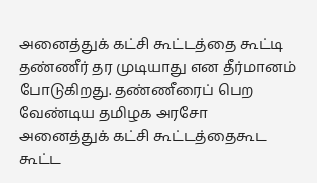அனைத்துக் கட்சி கூட்டத்தை கூட்டி தண்ணீர் தர முடியாது என தீர்மானம் போடுகிறது. தண்ணீரைப் பெற வேண்டிய தமிழக அரசோ அனைத்துக் கட்சி கூட்டத்தைகூட கூட்ட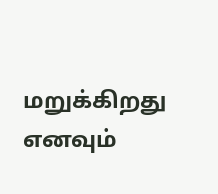மறுக்கிறது எனவும்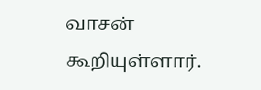வாசன் கூறியுள்ளார்.